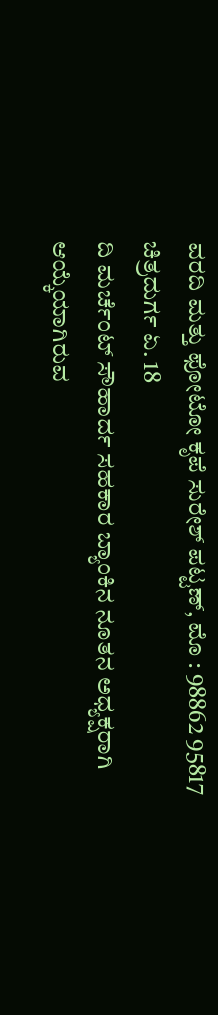ವರದಿ ಮತ್ತು ಫೋಟೋ ಕೃಪೆ ಸುರೇಶ್ ಪಟ್ಟಣ್, ಮೊ : 98862 95817
ಚಿತ್ರದುರ್ಗ ಏ. 18
ದಿ ಮರ್ಚೆಂಟ್ ಸೌಹಾರ್ದ ಸಹಕಾರ ಬ್ಯಾಂಕಿನ ನೂತನ ಅಧ್ಯಕ್ಷರಾಗಿ ಆಯ್ಕೆಯಾಗಿರುವ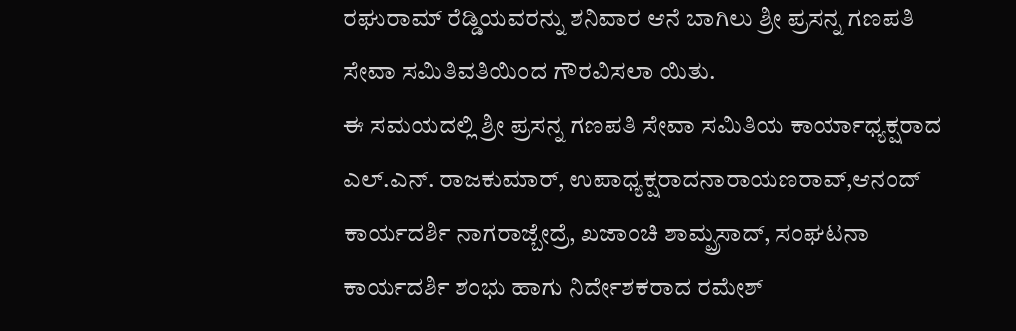ರಘುರಾಮ್ ರೆಡ್ಡಿಯವರನ್ನು ಶನಿವಾರ ಆನೆ ಬಾಗಿಲು ಶ್ರೀ ಪ್ರಸನ್ನ ಗಣಪತಿ ಸೇವಾ ಸಮಿತಿವತಿಯಿಂದ ಗೌರವಿಸಲಾ ಯಿತು.
ಈ ಸಮಯದಲ್ಲಿ ಶ್ರೀ ಪ್ರಸನ್ನ ಗಣಪತಿ ಸೇವಾ ಸಮಿತಿಯ ಕಾರ್ಯಾಧ್ಯಕ್ಷರಾದ ಎಲ್.ಎನ್. ರಾಜಕುಮಾರ್, ಉಪಾಧ್ಯಕ್ಷರಾದನಾರಾಯಣರಾವ್,ಆನಂದ್ ಕಾರ್ಯದರ್ಶಿ ನಾಗರಾಜ್ಬೇದ್ರೆ, ಖಜಾಂಚಿ ಶಾಮ್ಪ್ರಸಾದ್, ಸಂಘಟನಾ ಕಾರ್ಯದರ್ಶಿ ಶಂಭು ಹಾಗು ನಿರ್ದೇಶಕರಾದ ರಮೇಶ್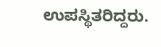ಉಪಸ್ಥಿತರಿದ್ದರು.